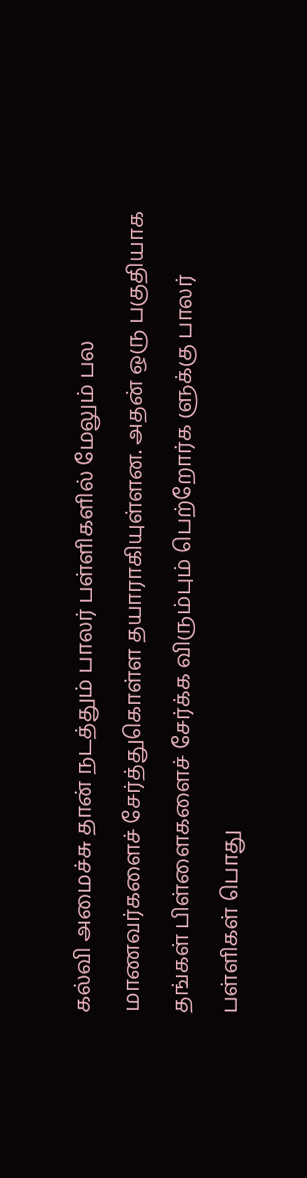கல்வி அமைச்சு தான் நடத்தும் பாலர் பள்ளிகளில் மேலும் பல மாணவர்களைச் சேர்த்துகொள்ள தயாராகியுள்ளன. அதன் ஒரு பகுதியாக தங்கள் பிள்ளைகளைச் சேர்க்க விரும்பும் பெற்றோர்க ளுக்கு பாலர் பள்ளிகள் பொது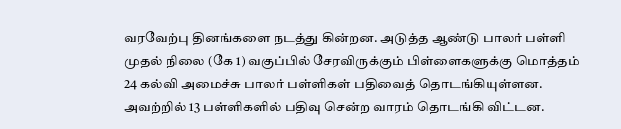வரவேற்பு தினங்களை நடத்து கின்றன. அடுத்த ஆண்டு பாலர் பள்ளி முதல் நிலை (கே 1) வகுப்பில் சேரவிருக்கும் பிள்ளைகளுக்கு மொத்தம் 24 கல்வி அமைச்சு பாலர் பள்ளிகள் பதிவைத் தொடங்கியுள்ளன. அவற்றில் 13 பள்ளிகளில் பதிவு சென்ற வாரம் தொடங்கி விட்டன.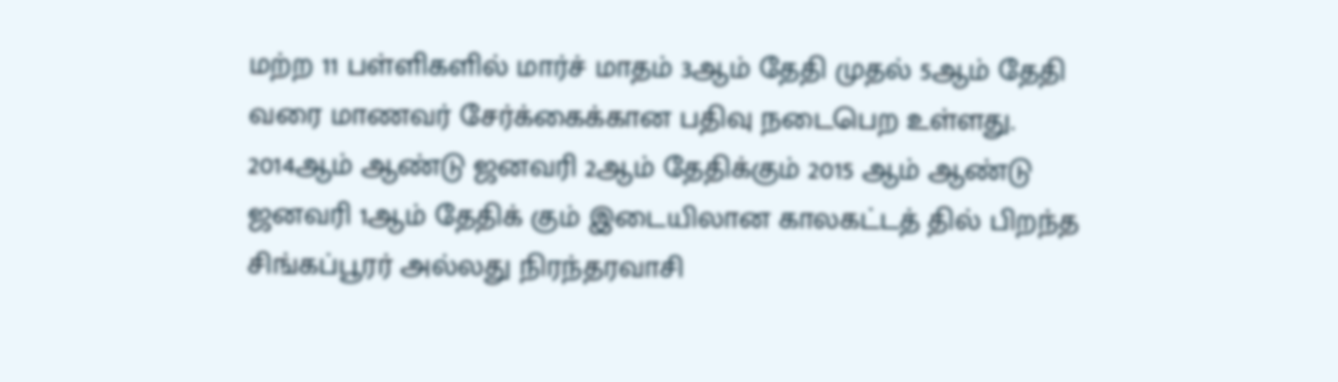மற்ற 11 பள்ளிகளில் மார்ச் மாதம் 3ஆம் தேதி முதல் 5ஆம் தேதி வரை மாணவர் சேர்க்கைக்கான பதிவு நடைபெற உள்ளது. 2014ஆம் ஆண்டு ஜனவரி 2ஆம் தேதிக்கும் 2015 ஆம் ஆண்டு ஜனவரி 1ஆம் தேதிக் கும் இடையிலான காலகட்டத் தில் பிறந்த சிங்கப்பூரர் அல்லது நிரந்தரவாசி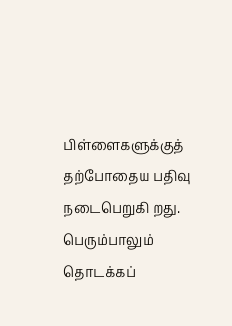பிள்ளைகளுக்குத் தற்போதைய பதிவு நடைபெறுகி றது. பெரும்பாலும் தொடக்கப்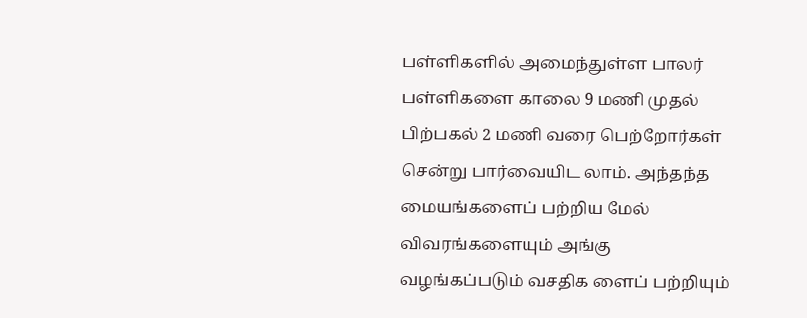பள்ளிகளில் அமைந்துள்ள பாலர் பள்ளிகளை காலை 9 மணி முதல் பிற்பகல் 2 மணி வரை பெற்றோர்கள் சென்று பார்வையிட லாம். அந்தந்த மையங்களைப் பற்றிய மேல் விவரங்களையும் அங்கு வழங்கப்படும் வசதிக ளைப் பற்றியும்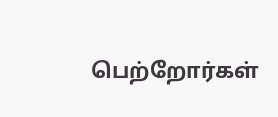பெற்றோர்கள்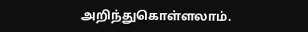அறிந்துகொள்ளலாம்.